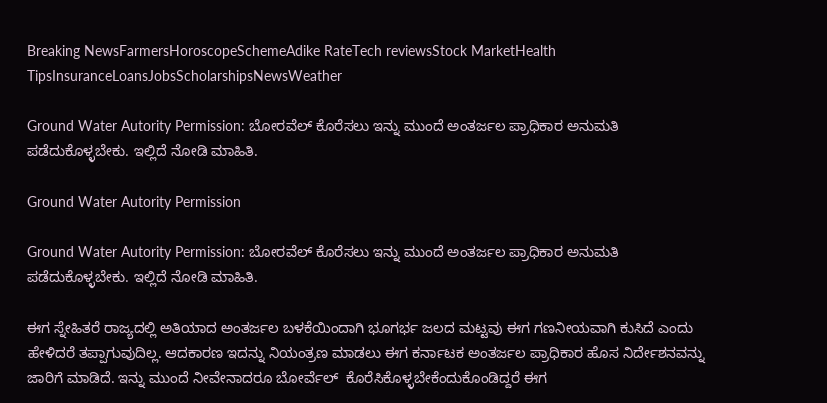Breaking NewsFarmersHoroscopeSchemeAdike RateTech reviewsStock MarketHealth TipsInsuranceLoansJobsScholarshipsNewsWeather

Ground Water Autority Permission: ಬೋರವೆಲ್ ಕೊರೆಸಲು ಇನ್ನು ಮುಂದೆ ಅಂತರ್ಜಲ ಪ್ರಾಧಿಕಾರ ಅನುಮತಿ ಪಡೆದುಕೊಳ್ಳಬೇಕು. ಇಲ್ಲಿದೆ ನೋಡಿ ಮಾಹಿತಿ.

Ground Water Autority Permission

Ground Water Autority Permission: ಬೋರವೆಲ್ ಕೊರೆಸಲು ಇನ್ನು ಮುಂದೆ ಅಂತರ್ಜಲ ಪ್ರಾಧಿಕಾರ ಅನುಮತಿ ಪಡೆದುಕೊಳ್ಳಬೇಕು. ಇಲ್ಲಿದೆ ನೋಡಿ ಮಾಹಿತಿ.

ಈಗ ಸ್ನೇಹಿತರೆ ರಾಜ್ಯದಲ್ಲಿ ಅತಿಯಾದ ಅಂತರ್ಜಲ ಬಳಕೆಯಿಂದಾಗಿ ಭೂಗರ್ಭ ಜಲದ ಮಟ್ಟವು ಈಗ ಗಣನೀಯವಾಗಿ ಕುಸಿದೆ ಎಂದು ಹೇಳಿದರೆ ತಪ್ಪಾಗುವುದಿಲ್ಲ. ಆದಕಾರಣ ಇದನ್ನು ನಿಯಂತ್ರಣ ಮಾಡಲು ಈಗ ಕರ್ನಾಟಕ ಅಂತರ್ಜಲ ಪ್ರಾಧಿಕಾರ ಹೊಸ ನಿರ್ದೇಶನವನ್ನು ಜಾರಿಗೆ ಮಾಡಿದೆ. ಇನ್ನು ಮುಂದೆ ನೀವೇನಾದರೂ ಬೋರ್ವೆಲ್  ಕೊರೆಸಿಕೊಳ್ಳಬೇಕೆಂದುಕೊಂಡಿದ್ದರೆ ಈಗ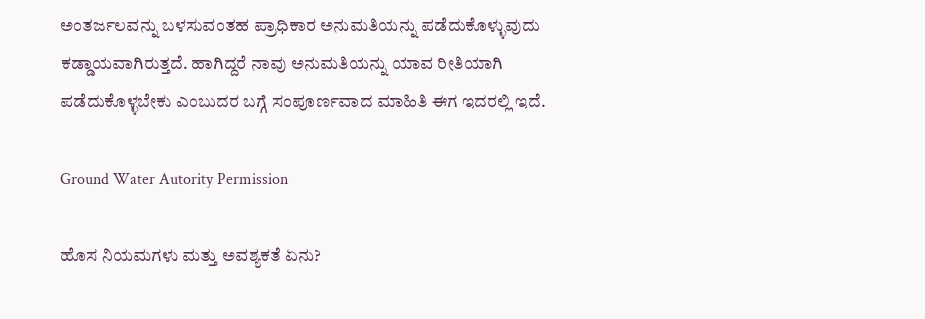ಅಂತರ್ಜಲವನ್ನು ಬಳಸುವಂತಹ ಪ್ರಾಧಿಕಾರ ಅನುಮತಿಯನ್ನು ಪಡೆದುಕೊಳ್ಳುವುದು ಕಡ್ಡಾಯವಾಗಿರುತ್ತದೆ. ಹಾಗಿದ್ದರೆ ನಾವು ಅನುಮತಿಯನ್ನು ಯಾವ ರೀತಿಯಾಗಿ ಪಡೆದುಕೊಳ್ಳಬೇಕು ಎಂಬುದರ ಬಗ್ಗೆ ಸಂಪೂರ್ಣವಾದ ಮಾಹಿತಿ ಈಗ ಇದರಲ್ಲಿ ಇದೆ.

Ground Water Autority Permission

ಹೊಸ ನಿಯಮಗಳು ಮತ್ತು ಅವಶ್ಯಕತೆ ಏನು?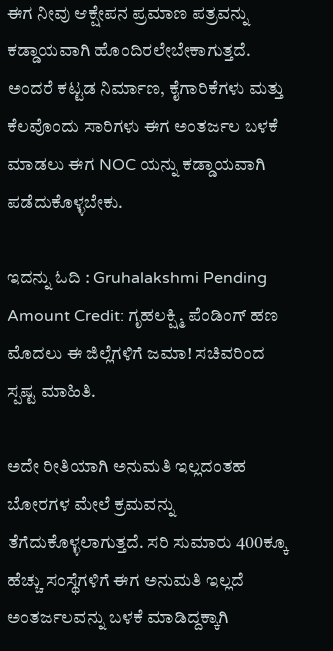ಈಗ ನೀವು ಆಕ್ಷೇಪನ ಪ್ರಮಾಣ ಪತ್ರವನ್ನು ಕಡ್ಡಾಯವಾಗಿ ಹೊಂದಿರಲೇಬೇಕಾಗುತ್ತದೆ. ಅಂದರೆ ಕಟ್ಟಡ ನಿರ್ಮಾಣ, ಕೈಗಾರಿಕೆಗಳು ಮತ್ತು ಕೆಲವೊಂದು ಸಾರಿಗಳು ಈಗ ಅಂತರ್ಜಲ ಬಳಕೆ ಮಾಡಲು ಈಗ NOC ಯನ್ನು ಕಡ್ಡಾಯವಾಗಿ ಪಡೆದುಕೊಳ್ಳಬೇಕು.

ಇದನ್ನು ಓದಿ : Gruhalakshmi Pending Amount Credit: ಗೃಹಲಕ್ಷ್ಮಿ ಪೆಂಡಿಂಗ್ ಹಣ ಮೊದಲು ಈ ಜಿಲ್ಲೆಗಳಿಗೆ ಜಮಾ! ಸಚಿವರಿಂದ ಸ್ಪಷ್ಟ ಮಾಹಿತಿ.

ಅದೇ ರೀತಿಯಾಗಿ ಅನುಮತಿ ಇಲ್ಲದಂತಹ ಬೋರಗಳ ಮೇಲೆ ಕ್ರಮವನ್ನು ತೆಗೆದುಕೊಳ್ಳಲಾಗುತ್ತದೆ. ಸರಿ ಸುಮಾರು 400ಕ್ಕೂ ಹೆಚ್ಚು ಸಂಸ್ಥೆಗಳಿಗೆ ಈಗ ಅನುಮತಿ ಇಲ್ಲದೆ ಅಂತರ್ಜಲವನ್ನು ಬಳಕೆ ಮಾಡಿದ್ದಕ್ಕಾಗಿ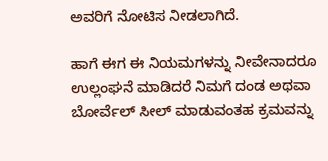ಅವರಿಗೆ ನೋಟಿಸ ನೀಡಲಾಗಿದೆ.

ಹಾಗೆ ಈಗ ಈ ನಿಯಮಗಳನ್ನು ನೀವೇನಾದರೂ ಉಲ್ಲಂಘನೆ ಮಾಡಿದರೆ ನಿಮಗೆ ದಂಡ ಅಥವಾ ಬೋರ್ವೆಲ್ ಸೀಲ್ ಮಾಡುವಂತಹ ಕ್ರಮವನ್ನು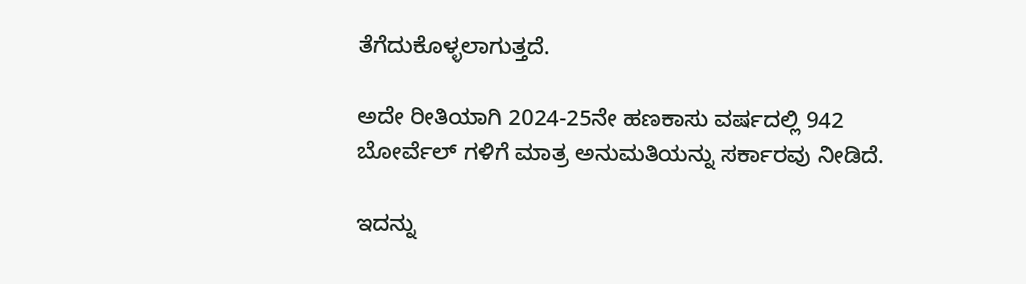ತೆಗೆದುಕೊಳ್ಳಲಾಗುತ್ತದೆ.

ಅದೇ ರೀತಿಯಾಗಿ 2024-25ನೇ ಹಣಕಾಸು ವರ್ಷದಲ್ಲಿ 942 ಬೋರ್ವೆಲ್ ಗಳಿಗೆ ಮಾತ್ರ ಅನುಮತಿಯನ್ನು ಸರ್ಕಾರವು ನೀಡಿದೆ.

ಇದನ್ನು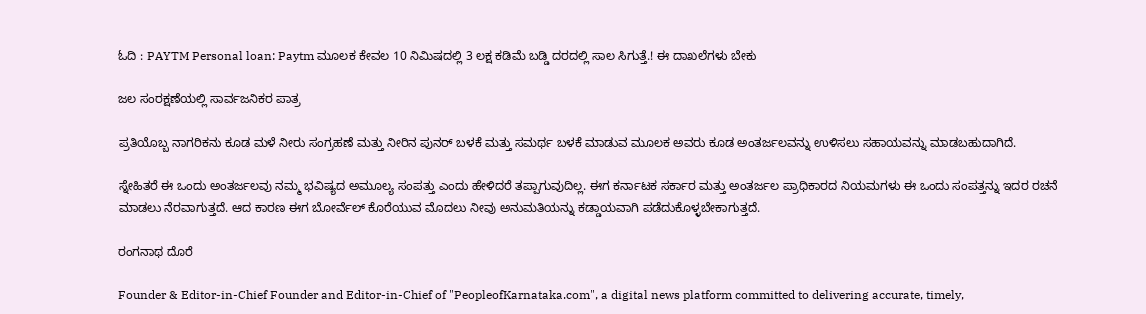ಓದಿ : PAYTM Personal loan: Paytm ಮೂಲಕ ಕೇವಲ 10 ನಿಮಿಷದಲ್ಲಿ 3 ಲಕ್ಷ ಕಡಿಮೆ ಬಡ್ಡಿ ದರದಲ್ಲಿ ಸಾಲ ಸಿಗುತ್ತೆ.! ಈ ದಾಖಲೆಗಳು ಬೇಕು

ಜಲ ಸಂರಕ್ಷಣೆಯಲ್ಲಿ ಸಾರ್ವಜನಿಕರ ಪಾತ್ರ

ಪ್ರತಿಯೊಬ್ಬ ನಾಗರಿಕನು ಕೂಡ ಮಳೆ ನೀರು ಸಂಗ್ರಹಣೆ ಮತ್ತು ನೀರಿನ ಪುನರ್ ಬಳಕೆ ಮತ್ತು ಸಮರ್ಥ ಬಳಕೆ ಮಾಡುವ ಮೂಲಕ ಅವರು ಕೂಡ ಅಂತರ್ಜಲವನ್ನು ಉಳಿಸಲು ಸಹಾಯವನ್ನು ಮಾಡಬಹುದಾಗಿದೆ.

ಸ್ನೇಹಿತರೆ ಈ ಒಂದು ಅಂತರ್ಜಲವು ನಮ್ಮ ಭವಿಷ್ಯದ ಅಮೂಲ್ಯ ಸಂಪತ್ತು ಎಂದು ಹೇಳಿದರೆ ತಪ್ಪಾಗುವುದಿಲ್ಲ. ಈಗ ಕರ್ನಾಟಕ ಸರ್ಕಾರ ಮತ್ತು ಅಂತರ್ಜಲ ಪ್ರಾಧಿಕಾರದ ನಿಯಮಗಳು ಈ ಒಂದು ಸಂಪತ್ತನ್ನು ಇದರ ರಚನೆ ಮಾಡಲು ನೆರವಾಗುತ್ತದೆ. ಆದ ಕಾರಣ ಈಗ ಬೋರ್ವೆಲ್ ಕೊರೆಯುವ ಮೊದಲು ನೀವು ಅನುಮತಿಯನ್ನು ಕಡ್ಡಾಯವಾಗಿ ಪಡೆದುಕೊಳ್ಳಬೇಕಾಗುತ್ತದೆ.

ರಂಗನಾಥ ದೊರೆ

Founder & Editor-in-Chief Founder and Editor-in-Chief of "PeopleofKarnataka.com", a digital news platform committed to delivering accurate, timely,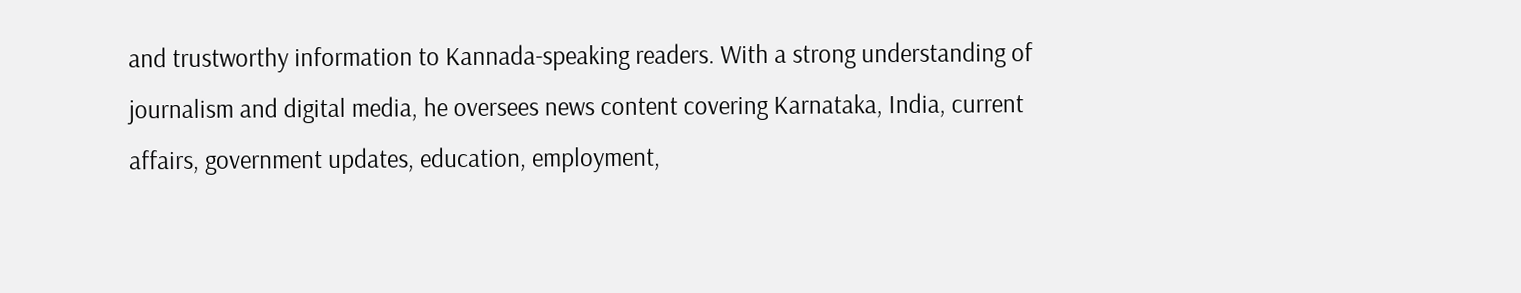and trustworthy information to Kannada-speaking readers. With a strong understanding of journalism and digital media, he oversees news content covering Karnataka, India, current affairs, government updates, education, employment,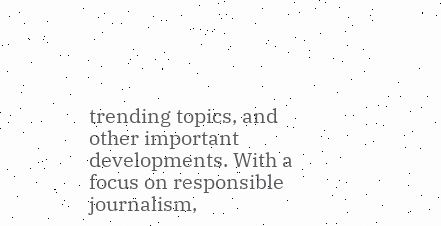trending topics, and other important developments. With a focus on responsible journalism,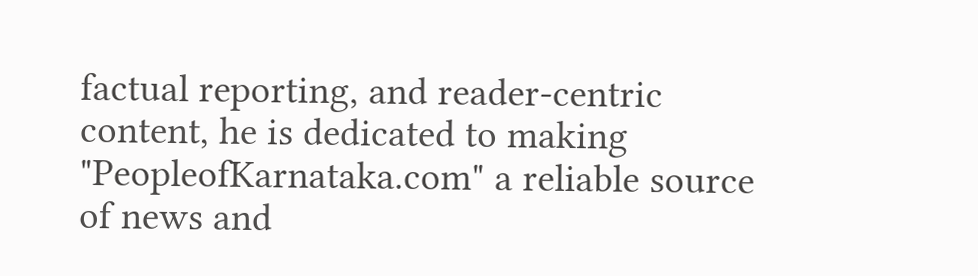factual reporting, and reader-centric content, he is dedicated to making "PeopleofKarnataka.com" a reliable source of news and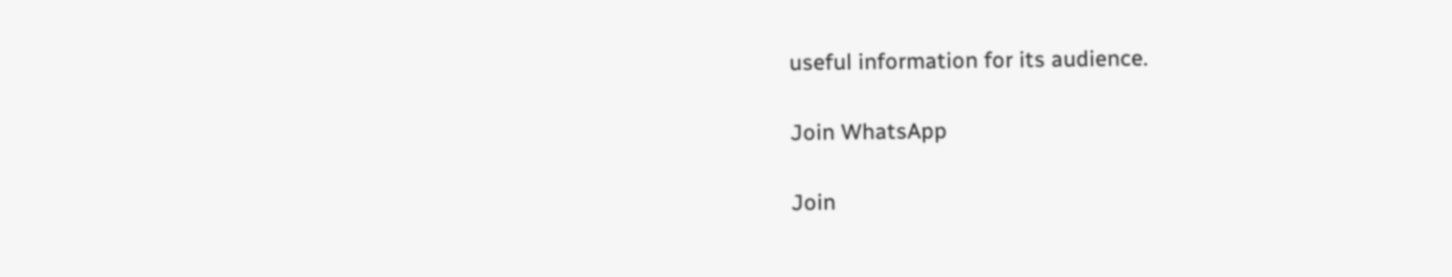useful information for its audience.

Join WhatsApp

Join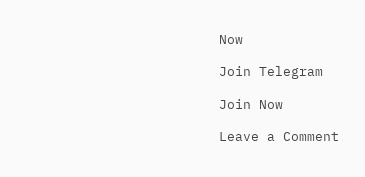Now

Join Telegram

Join Now

Leave a Comment